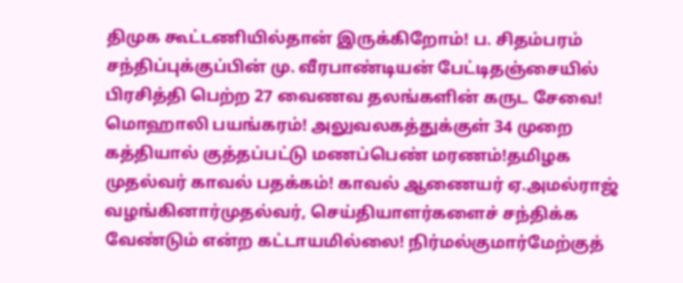திமுக கூட்டணியில்தான் இருக்கிறோம்! ப. சிதம்பரம் சந்திப்புக்குப்பின் மு. வீரபாண்டியன் பேட்டிதஞ்சையில் பிரசித்தி பெற்ற 27 வைணவ தலங்களின் கருட சேவை! மொஹாலி பயங்கரம்! அலுவலகத்துக்குள் 34 முறை கத்தியால் குத்தப்பட்டு மணப்பெண் மரணம்!தமிழக முதல்வர் காவல் பதக்கம்! காவல் ஆணையர் ஏ.அமல்ராஜ் வழங்கினார்முதல்வர், செய்தியாளர்களைச் சந்திக்க வேண்டும் என்ற கட்டாயமில்லை! நிர்மல்குமார்மேற்குத்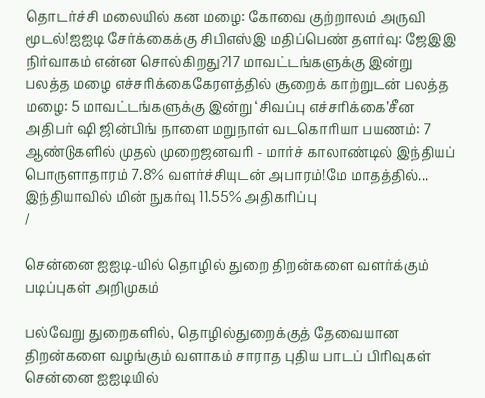தொடர்ச்சி மலையில் கன மழை: கோவை குற்றாலம் அருவி மூடல்!ஐஐடி சேர்க்கைக்கு சிபிஎஸ்இ மதிப்பெண் தளர்வு: ஜேஇஇ நிர்வாகம் என்ன சொல்கிறது?17 மாவட்டங்களுக்கு இன்று பலத்த மழை எச்சரிக்கைகேரளத்தில் சூறைக் காற்றுடன் பலத்த மழை: 5 மாவட்டங்களுக்கு இன்று ‘சிவப்பு எச்சரிக்கை’சீன அதிபர் ஷி ஜின்பிங் நாளை மறுநாள் வடகொரியா பயணம்: 7 ஆண்டுகளில் முதல் முறைஜனவரி - மார்ச் காலாண்டில் இந்தியப் பொருளாதாரம் 7.8% வளர்ச்சியுடன் அபாரம்!மே மாதத்தில்... இந்தியாவில் மின் நுகர்வு 11.55% அதிகரிப்பு
/

சென்னை ஐஐடி-யில் தொழில் துறை திறன்களை வளர்க்கும் படிப்புகள் அறிமுகம்

பல்வேறு துறைகளில், தொழில்துறைக்குத் தேவையான திறன்களை வழங்கும் வளாகம் சாராத புதிய பாடப் பிரிவுகள் சென்னை ஐஐடியில்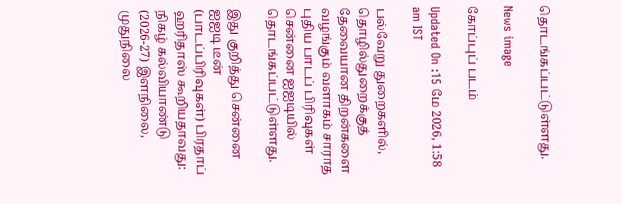தொடங்கப்பட்டுள்ளது.

News image

கோப்புப் படம்

Updated On :15 மே 2026, 1:58 am IST

பல்வேறு துறைகளில், தொழில்துறைக்குத் தேவையான திறன்களை வழங்கும் வளாகம் சாராத புதிய பாடப் பிரிவுகள் சென்னை ஐஐடியில் தொடங்கப்பட்டுள்ளது.

இது குறித்து சென்னை ஐஐடி டீன் (பாடப்பிரிவுகள்) பிரதாப் ஹரிதாஸ் கூறியதாவது: நிகழ் கல்வியாண்டு (2026-27) இளநிலை, முதுநிலை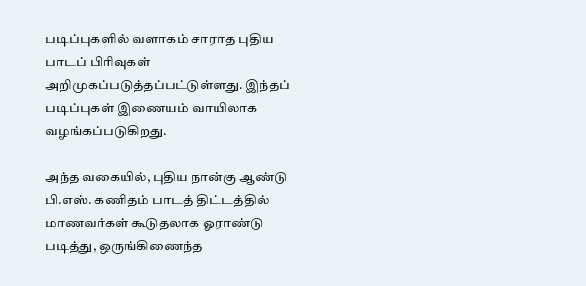படிப்புகளில் வளாகம் சாராத புதிய பாடப் பிரிவுகள் அறிமுகப்படுத்தப்பட்டுள்ளது. இந்தப் படிப்புகள் இணையம் வாயிலாக வழங்கப்படுகிறது.

அந்த வகையில், புதிய நான்கு ஆண்டு பி.எஸ். கணிதம் பாடத் திட்டத்தில் மாணவர்கள் கூடுதலாக ஓராண்டு படித்து, ஒருங்கிணைந்த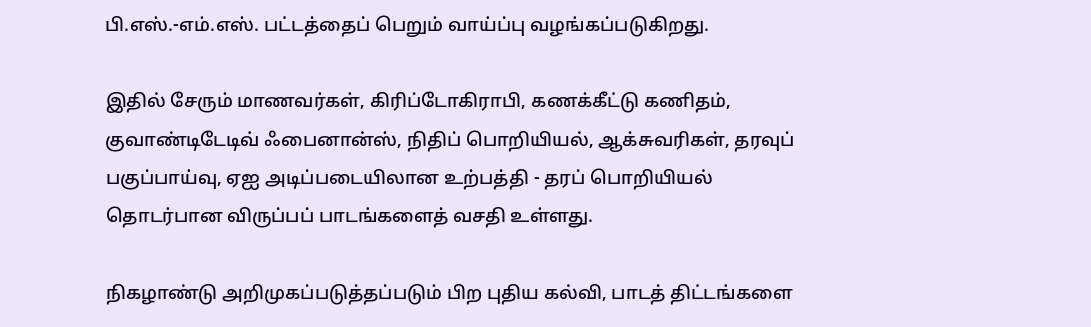பி.எஸ்.-எம்.எஸ். பட்டத்தைப் பெறும் வாய்ப்பு வழங்கப்படுகிறது.

இதில் சேரும் மாணவர்கள், கிரிப்டோகிராபி, கணக்கீட்டு கணிதம், குவாண்டிடேடிவ் ஃபைனான்ஸ், நிதிப் பொறியியல், ஆக்சுவரிகள், தரவுப் பகுப்பாய்வு, ஏஐ அடிப்படையிலான உற்பத்தி - தரப் பொறியியல் தொடர்பான விருப்பப் பாடங்களைத் வசதி உள்ளது.

நிகழாண்டு அறிமுகப்படுத்தப்படும் பிற புதிய கல்வி, பாடத் திட்டங்களை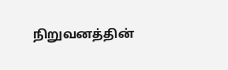நிறுவனத்தின்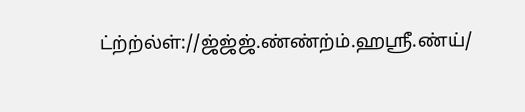ட்ற்ற்ல்ள்://ஜ்ஜ்ஜ்.ண்ண்ற்ம்.ஹஸ்ரீ.ண்ய்/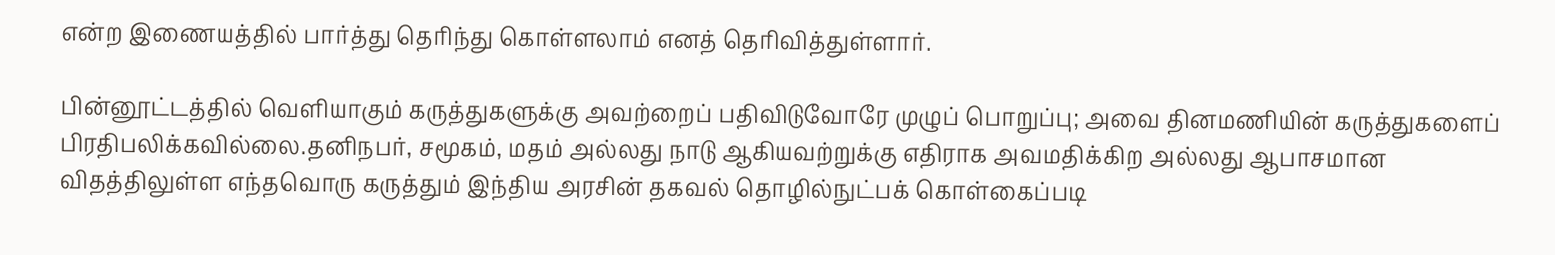என்ற இணையத்தில் பார்த்து தெரிந்து கொள்ளலாம் எனத் தெரிவித்துள்ளார்.

பின்னூட்டத்தில் வெளியாகும் கருத்துகளுக்கு அவற்றைப் பதிவிடுவோரே முழுப் பொறுப்பு; அவை தினமணியின் கருத்துகளைப் பிரதிபலிக்கவில்லை.தனிநபர், சமூகம், மதம் அல்லது நாடு ஆகியவற்றுக்கு எதிராக அவமதிக்கிற அல்லது ஆபாசமான விதத்திலுள்ள எந்தவொரு கருத்தும் இந்திய அரசின் தகவல் தொழில்நுட்பக் கொள்கைப்படி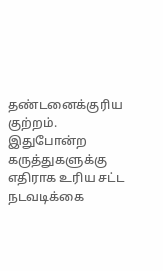தண்டனைக்குரிய குற்றம். இதுபோன்ற கருத்துகளுக்கு எதிராக உரிய சட்ட நடவடிக்கை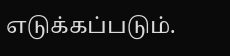எடுக்கப்படும்.